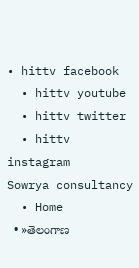• hittv facebook
  • hittv youtube
  • hittv twitter
  • hittv instagram
Sowrya consultancy
  • Home
  • »తెలంగాణ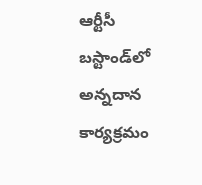ఆర్టీసీ బస్టాండ్‌లో అన్నదాన కార్యక్రమం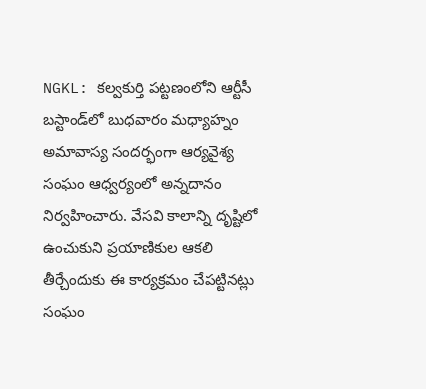NGKL: కల్వకుర్తి పట్టణంలోని ఆర్టీసీ బస్టాండ్‌‌లో బుధవారం మధ్యాహ్నం అమావాస్య సందర్భంగా ఆర్యవైశ్య సంఘం ఆధ్వర్యంలో అన్నదానం నిర్వహించారు. వేసవి కాలాన్ని దృష్టిలో ఉంచుకుని ప్రయాణికుల ఆకలి తీర్చేందుకు ఈ కార్యక్రమం చేపట్టినట్లు సంఘం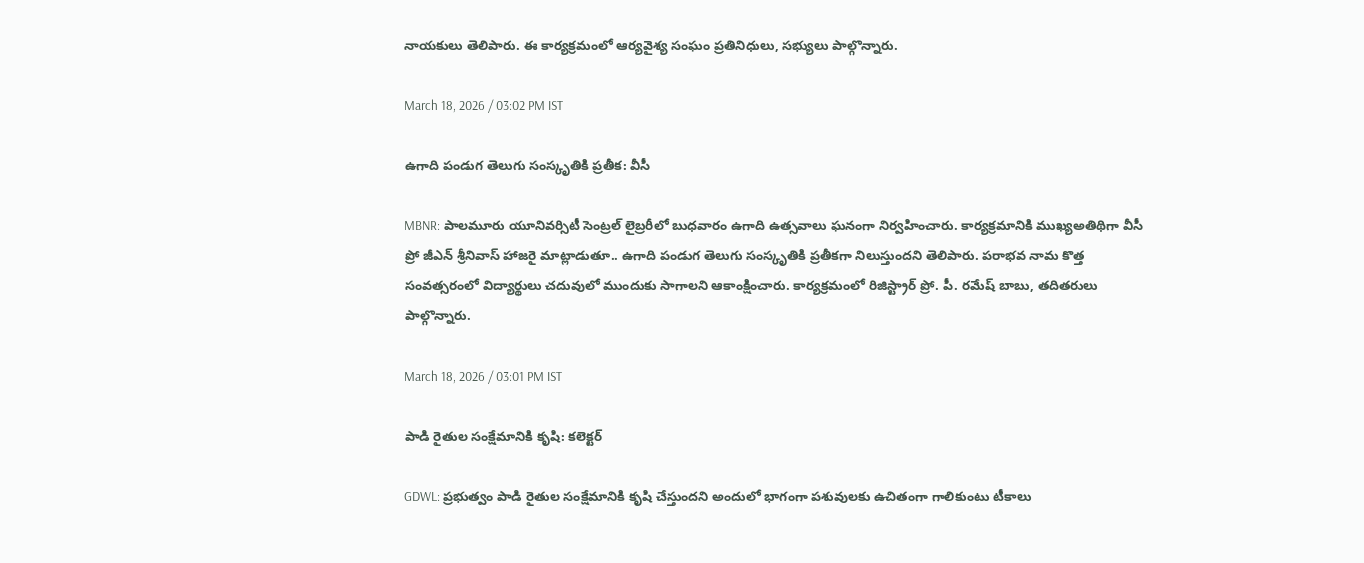నాయకులు తెలిపారు. ఈ కార్యక్రమంలో ఆర్యవైశ్య సంఘం ప్రతినిధులు, సభ్యులు పాల్గొన్నారు.

March 18, 2026 / 03:02 PM IST

ఉగాది పండుగ తెలుగు సంస్కృతికి ప్రతీక: వీసీ

MBNR: పాలమూరు యూనివర్సిటీ సెంట్రల్ లైబ్రరీలో బుధవారం ఉగాది ఉత్సవాలు ఘనంగా నిర్వహించారు. కార్యక్రమానికి ముఖ్యఅతిథిగా వీసీ ప్రో జీఎన్ శ్రీనివాస్ హాజరై మాట్లాడుతూ.. ఉగాది పండుగ తెలుగు సంస్కృతికి ప్రతీకగా నిలుస్తుందని తెలిపారు. పరాభవ నామ కొత్త సంవత్సరంలో విద్యార్థులు చదువులో ముందుకు సాగాలని ఆకాంక్షించారు. కార్యక్రమంలో రిజిస్ట్రార్ ప్రో. పీ. రమేష్ బాబు, తదితరులు పాల్గొన్నారు.

March 18, 2026 / 03:01 PM IST

పాడి రైతుల సంక్షేమానికి కృషి: కలెక్టర్

GDWL: ప్రభుత్వం పాడి రైతుల సంక్షేమానికి కృషి చేస్తుందని అందులో భాగంగా పశువులకు ఉచితంగా గాలికుంటు టీకాలు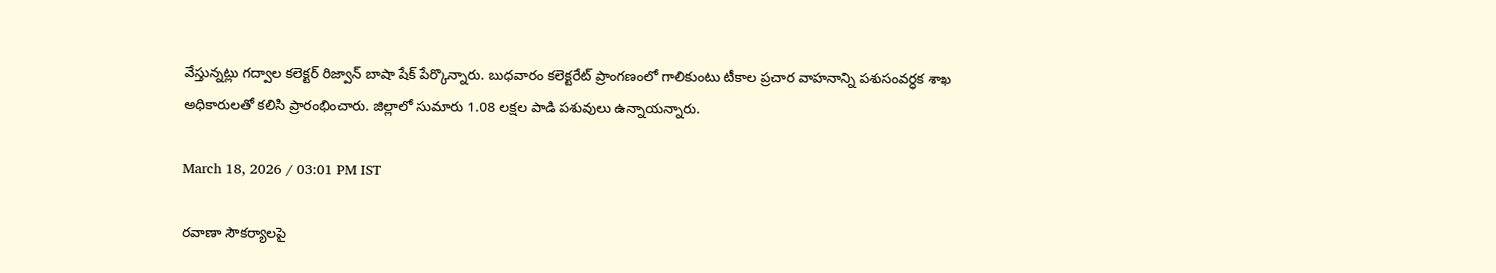వేస్తున్నట్లు గద్వాల కలెక్టర్ రిజ్వాన్ బాషా షేక్ పేర్కొన్నారు. బుధవారం కలెక్టరేట్ ప్రాంగణంలో గాలికుంటు టీకాల ప్రచార వాహనాన్ని పశుసంవర్ధక శాఖ అధికారులతో కలిసి ప్రారంభించారు. జిల్లాలో సుమారు 1.08 లక్షల పాడి పశువులు ఉన్నాయన్నారు.

March 18, 2026 / 03:01 PM IST

రవాణా సౌకర్యాలపై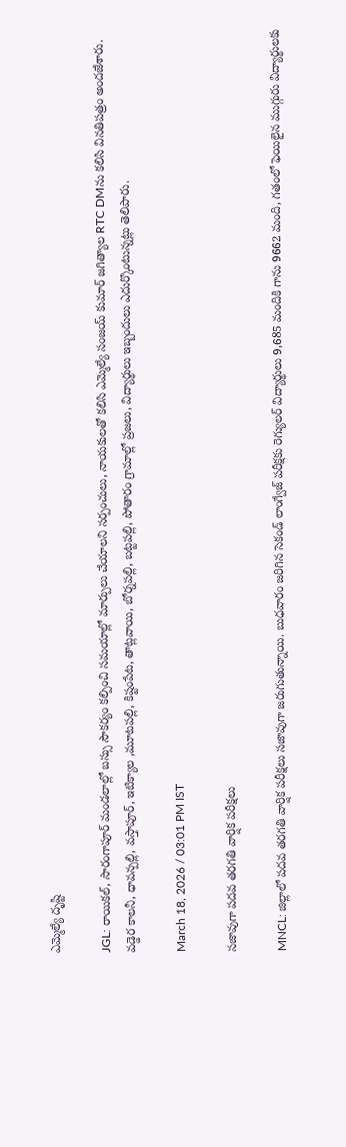ఎమ్మెల్యే దృష్టి

JGL: రాయికల్, సారంగాపూర్ మండలాల్లో బస్సు సౌకర్యం కల్పించి సమయాల్లో మార్పులు చేయాలని సర్పంచులు, నాయకులతో కలిసి ఎమ్మెల్యే సంజయ్ కుమార్ జగిత్యాల RTC DMను కలిసి వినతిపత్రం అందజేశారు. వడ్డెర కాలనీ, ధావన్పల్లి, వస్తాపూర్, ఇటిక్యాల ,మూటపల్లి, కిష్టంపేట, తాట్లవాయి, బోర్నపల్లి, బట్టపల్లి, పోతారం గ్రామాల్లో ప్రజలు, విద్యార్థులు ఇబ్బందులు ఎదుర్కొంటున్నట్లు తెలిపారు.

March 18, 2026 / 03:01 PM IST

సజావుగా పదవ తరగతి వార్షిక పరీక్షలు

MNCL: జిల్లాలో పదవ తరగతి వార్షిక పరీక్షలు సజావుగా జరుగుతున్నాయి. బుధవారం జరిగిన సెకండ్ లాంగ్వేజ్ పరీక్షకు రెగ్యులర్ విద్యార్థులు 9,685 మందికి గాను 9662 మంది, గతంలో ఫెయిలైన ముగ్గురు విద్యార్థులకు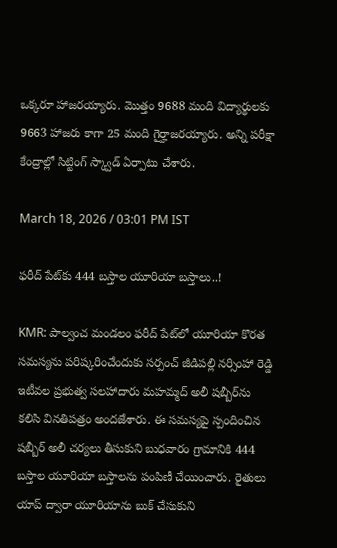ఒక్కరూ హాజరయ్యారు. మొత్తం 9688 మంది విద్యార్థులకు 9663 హాజరు కాగా 25 మంది గైర్హాజరయ్యారు. అన్ని పరీక్షా కేంద్రాల్లో సిట్టింగ్ స్క్వాడ్ ఏర్పాటు చేశారు.

March 18, 2026 / 03:01 PM IST

ఫరీద్ పేట్‌కు 444 బస్తాల యూరియా బస్తాలు..!

KMR: పాల్వంచ మండలం ఫరీద్ పేట్‌లో యూరియా కొరత సమస్యను పరిష్కరించేందుకు సర్పంచ్ జీడిపల్లి నర్సింహా రెడ్డి ఇటీవల ప్రభుత్వ సలహాదారు మహమ్మద్ అలీ షబ్బీర్‌ను కలిసి వినతిపత్రం అందజేశారు. ఈ సమస్యపై స్పందించిన షబ్బీర్ అలీ చర్యలు తీసుకుని బుధవారం గ్రామానికి 444 బస్తాల యూరియా బస్తాలను పంపిణీ చేయించారు. రైతులు యాప్ ద్వారా యూరియాను బుక్ చేసుకుని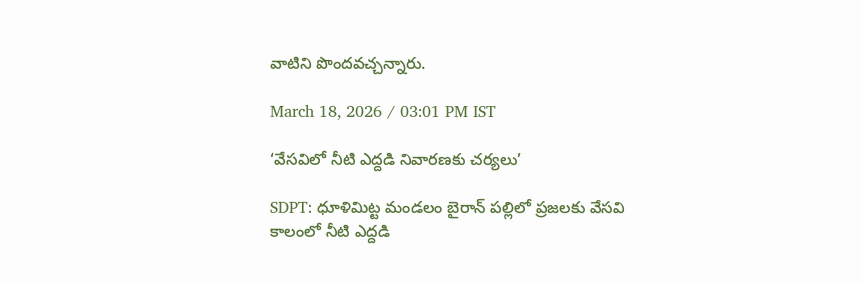వాటిని పొందవచ్చన్నారు.

March 18, 2026 / 03:01 PM IST

‘వేసవిలో నీటి ఎద్దడి నివారణకు చర్యలు’

SDPT: ధూళిమిట్ట మండలం బైరాన్ పల్లిలో ప్రజలకు వేసవి కాలంలో నీటి ఎద్దడి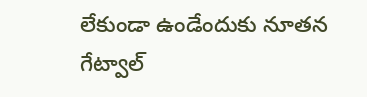లేకుండా ఉండేందుకు నూతన గేట్వాల్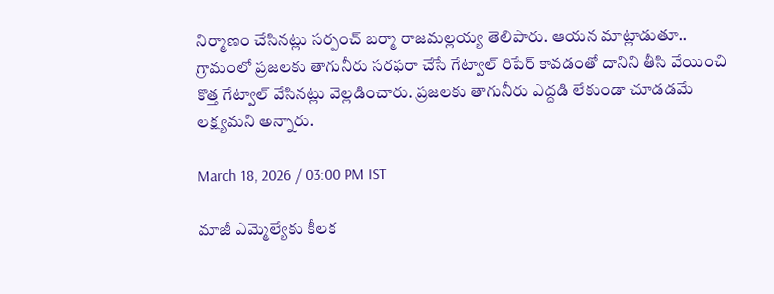నిర్మాణం చేసినట్లు సర్పంచ్ బర్మా రాజమల్లయ్య తెలిపారు. ఆయన మాట్లాడుతూ.. గ్రామంలో ప్రజలకు తాగునీరు సరఫరా చేసే గేట్వాల్ రిపేర్ కావడంతో దానిని తీసి వేయించి కొత్త గేట్వాల్ వేసినట్లు వెల్లడించారు. ప్రజలకు తాగునీరు ఎద్దడి లేకుండా చూడడమే లక్ష్యమని అన్నారు.

March 18, 2026 / 03:00 PM IST

మాజీ ఎమ్మెల్యేకు కీలక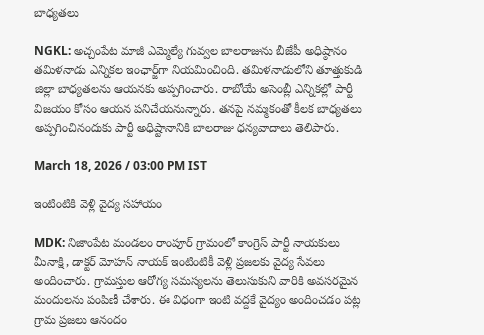బాధ్యతలు

NGKL: అచ్చంపేట మాజీ ఎమ్మెల్యే గువ్వల బాలరాజును బీజేపీ అధిష్ఠానం తమిళనాడు ఎన్నికల ఇంఛార్జ్‌గా నియమించింది. తమిళనాడులోని తూత్తుకుడి జిల్లా బాధ్యతలను ఆయనకు అప్పగించారు. రాబోయే అసెంబ్లీ ఎన్నికల్లో పార్టీ విజయం కోసం ఆయన పనిచేయనున్నారు. తనపై నమ్మకంతో కీలక బాధ్యతలు అప్పగించినందుకు పార్టీ అధిష్టానానికి బాలరాజు ధన్యవాదాలు తెలిపారు.

March 18, 2026 / 03:00 PM IST

ఇంటింటికి వెళ్లి వైద్య సహాయం

MDK: నిజాంపేట మండలం రాంపూర్ గ్రామంలో కాంగ్రెస్ పార్టీ నాయకులు మీనాక్షి, డాక్టర్ మోహన్ నాయక్ ఇంటింటికీ వెళ్లి ప్రజలకు వైద్య సేవలు అందించారు. గ్రామస్తుల ఆరోగ్య సమస్యలను తెలుసుకుని వారికి అవసరమైన మందులను పంపిణీ చేశారు. ఈ విధంగా ఇంటి వద్దకే వైద్యం అందించడం పట్ల గ్రామ ప్రజలు ఆనందం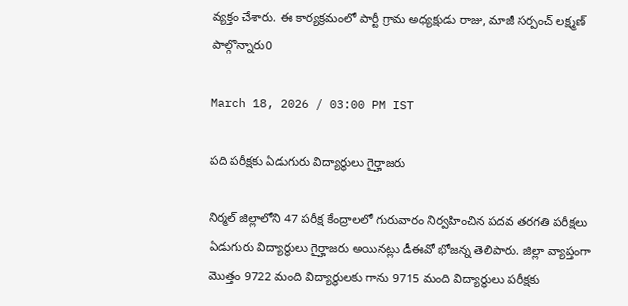వ్యక్తం చేశారు. ఈ కార్యక్రమంలో పార్టీ గ్రామ అధ్యక్షుడు రాజు, మాజీ సర్పంచ్ లక్ష్మణ్ పాల్గొన్నారు0

March 18, 2026 / 03:00 PM IST

పది పరీక్షకు ఏడుగురు విద్యార్థులు గైర్హాజరు

నిర్మల్ జిల్లాలోని 47 పరీక్ష కేంద్రాలలో గురువారం నిర్వహించిన పదవ తరగతి పరీక్షలు ఏడుగురు విద్యార్థులు గైర్హాజరు అయినట్లు డీఈవో భోజన్న తెలిపారు. జిల్లా వ్యాప్తంగా మొత్తం 9722 మంది విద్యార్థులకు గాను 9715 మంది విద్యార్థులు పరీక్షకు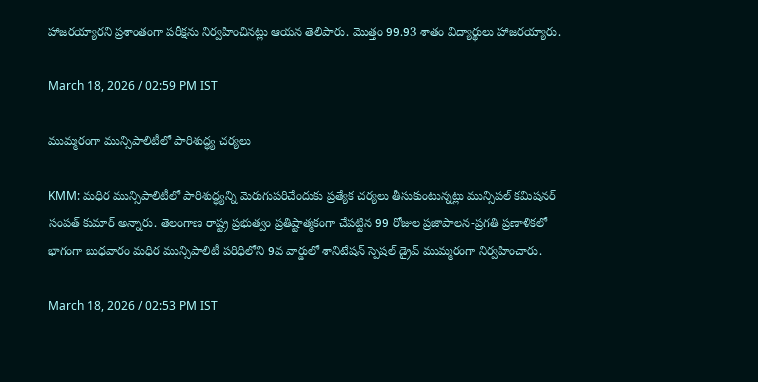హాజరయ్యారని ప్రశాంతంగా పరీక్షను నిర్వహించినట్లు ఆయన తెలిపారు. మొత్తం 99.93 శాతం విద్యార్థులు హాజరయ్యారు.

March 18, 2026 / 02:59 PM IST

ముమ్మరంగా మున్సిపాలిటీలో పారిశుద్ధ్య చర్యలు

KMM: మధిర మున్సిపాలిటీలో పారిశుద్ధ్యన్ని మెరుగుపరిచేందుకు ప్రత్యేక చర్యలు తీసుకుంటున్నట్లు మున్సిపల్ కమిషనర్ సంపత్ కుమార్ అన్నారు. తెలంగాణ రాష్ట్ర ప్రభుత్వం ప్రతిష్టాత్మకంగా చేపట్టిన 99 రోజుల ప్రజాపాలన-ప్రగతి ప్రణాళికలో భాగంగా బుధవారం మధిర మున్సిపాలిటీ పరిధిలోని 9వ వార్డులో శానిటేషన్ స్పెషల్ డ్రైవ్ ముమ్మరంగా నిర్వహించారు.

March 18, 2026 / 02:53 PM IST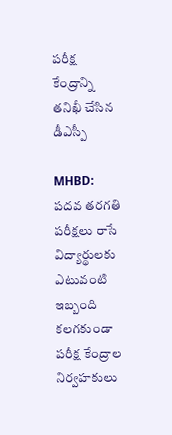పరీక్ష కేంద్రాన్ని తనిఖీ చేసిన డీఎస్పీ

MHBD: పదవ తరగతి పరీక్షలు రాసే విద్యార్థులకు ఎటువంటి ఇబ్బంది కలగకుండా పరీక్ష కేంద్రాల నిర్వహకులు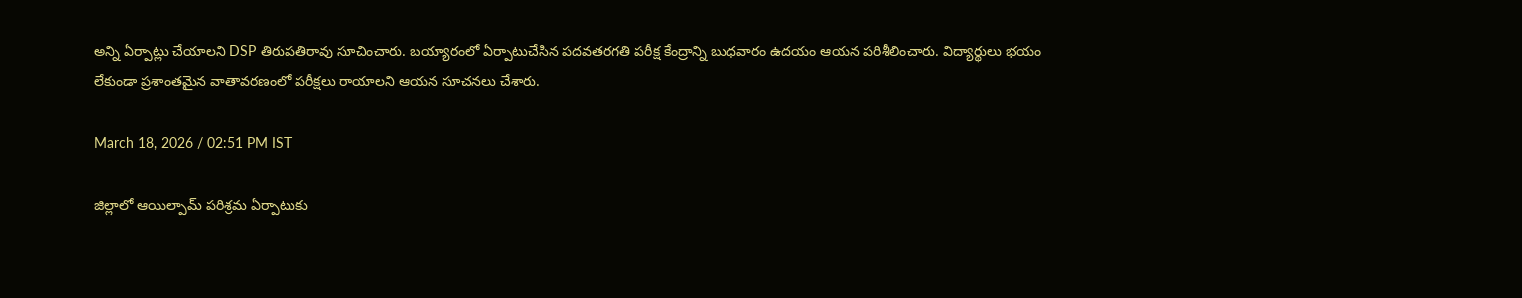అన్ని ఏర్పాట్లు చేయాలని DSP తిరుపతిరావు సూచించారు. బయ్యారంలో ఏర్పాటుచేసిన పదవతరగతి పరీక్ష కేంద్రాన్ని బుధవారం ఉదయం ఆయన పరిశీలించారు. విద్యార్థులు భయం లేకుండా ప్రశాంతమైన వాతావరణంలో పరీక్షలు రాయాలని ఆయన సూచనలు చేశారు.

March 18, 2026 / 02:51 PM IST

జిల్లాలో ఆయిల్పామ్ పరిశ్రమ ఏర్పాటుకు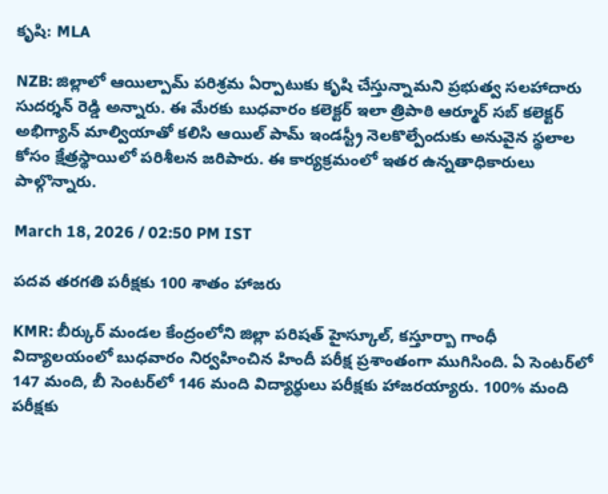కృషి: MLA

NZB: జిల్లాలో ఆయిల్పామ్ పరిశ్రమ ఏర్పాటుకు కృషి చేస్తున్నామని ప్రభుత్వ సలహాదారు సుదర్శన్ రెడ్డి అన్నారు. ఈ మేరకు బుధవారం కలెక్టర్ ఇలా త్రిపాఠి ఆర్మూర్ సబ్ కలెక్టర్ అభిగ్యాన్ మాల్వియాతో కలిసి ఆయిల్ పామ్ ఇండస్ట్రీ నెలకొల్పేందుకు అనువైన స్థలాల కోసం క్షేత్రస్థాయిలో పరిశీలన జరిపారు. ఈ కార్యక్రమంలో ఇతర ఉన్నతాధికారులు పాల్గొన్నారు.

March 18, 2026 / 02:50 PM IST

పదవ తరగతి పరీక్షకు 100 శాతం హాజరు

KMR: బీర్కుర్ మండల కేంద్రంలోని జిల్లా పరిషత్ హైస్కూల్, కస్తూర్బా గాంధీ విద్యాలయంలో బుధవారం నిర్వహించిన హిందీ పరీక్ష ప్రశాంతంగా ముగిసింది. ఏ సెంటర్‌లో 147 మంది, బీ సెంటర్‌లో 146 మంది విద్యార్థులు పరీక్షకు హాజరయ్యారు. 100% మంది పరీక్షకు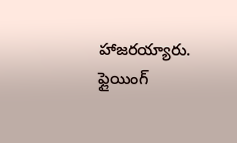హాజరయ్యారు. ఫ్లైయింగ్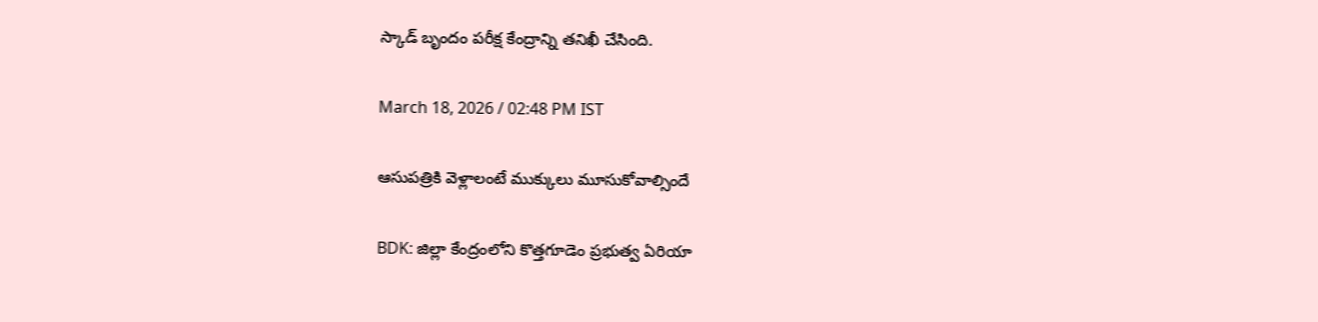స్కాడ్ బృందం పరీక్ష కేంద్రాన్ని తనిఖీ చేసింది.

March 18, 2026 / 02:48 PM IST

ఆసుపత్రికి వెళ్లాలంటే ముక్కులు మూసుకోవాల్సిందే

BDK: జిల్లా కేంద్రంలోని కొత్తగూడెం ప్రభుత్వ ఏరియా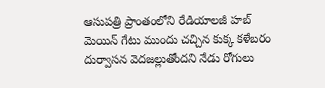ఆసుపత్రి ప్రాంతంలోని రేడియాలజీ హబ్ మెయిన్ గేటు ముందు చచ్చిన కుక్క కళేబరం దుర్వాసన వెదజల్లుతోందని నేడు రోగులు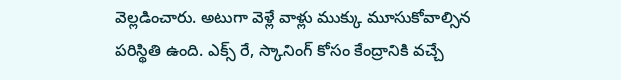వెల్లడించారు. అటుగా వెళ్లే వాళ్లు ముక్కు మూసుకోవాల్సిన పరిస్థితి ఉంది. ఎక్స్ రే, స్కానింగ్ కోసం కేంద్రానికి వచ్చే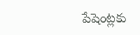పేషెంట్లకు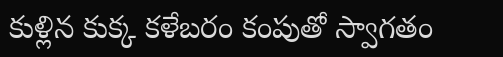కుళ్లిన కుక్క కళేబరం కంపుతో స్వాగతం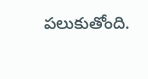పలుకుతోంది.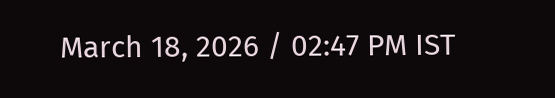March 18, 2026 / 02:47 PM IST